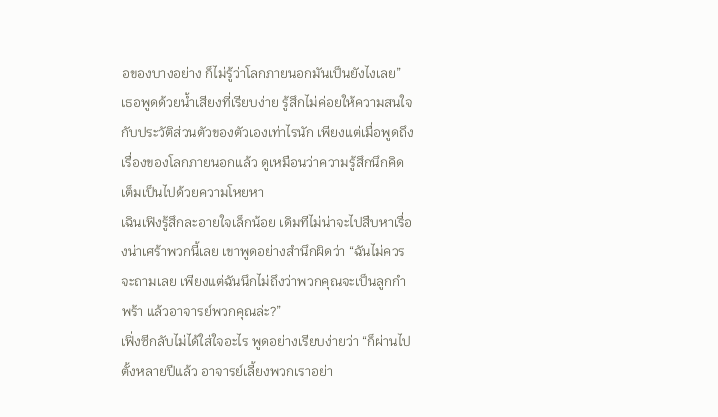อของบางอย่าง ก็ไม่รู้ว่าโลกภายนอกมันเป็นยังไงเลย”
เธอพูดด้วยน้ำเสียงที่เรียบง่าย รู้สึกไม่ค่อยให้ความสนใจกับประวัติส่วนตัวของตัวเองเท่าไรนัก เพียงแต่เมื่อพูดถึงเรื่องของโลกภายนอกแล้ว ดูเหมือนว่าความรู้สึกนึกคิดเต็มเป็นไปด้วยความโหยหา
เฉินเฟิงรู้สึกละอายใจเล็กน้อย เดิมทีไม่น่าจะไปสืบหาเรื่องน่าเศร้าพวกนี้เลย เขาพูดอย่างสำนึกผิดว่า “ฉันไม่ควรจะถามเลย เพียงแต่ฉันนึกไม่ถึงว่าพวกคุณจะเป็นลูกกำพร้า แล้วอาจารย์พวกคุณล่ะ?”
เฟิ่งซีกลับไม่ได้ใส่ใจอะไร พูดอย่างเรียบง่ายว่า “ก็ผ่านไปตั้งหลายปีแล้ว อาจารย์เลี้ยงพวกเราอย่า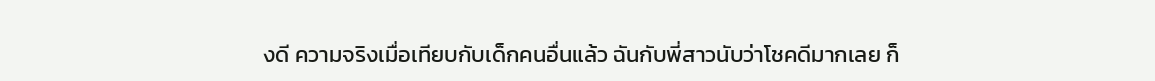งดี ความจริงเมื่อเทียบกับเด็กคนอื่นแล้ว ฉันกับพี่สาวนับว่าโชคดีมากเลย ก็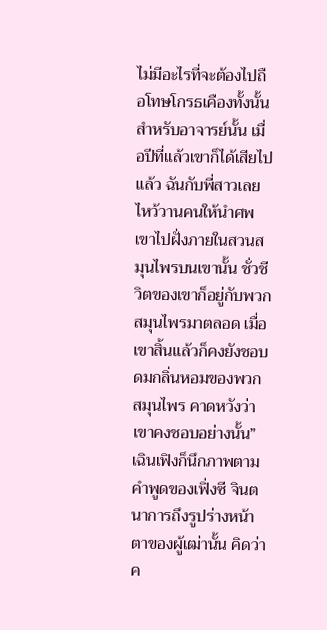ไม่มีอะไรที่จะต้องไปถือโทษโกรธเคืองทั้งนั้น
สำหรับอาจารย์นั้น เมื่อปีที่แล้วเขาก็ได้เสียไปแล้ว ฉันกับพี่สาวเลยไหว้วานคนให้นำศพเขาไปฝั่งภายในสวนสมุนไพรบนเขานั้น ชั่วชีวิตของเขาก็อยู่กับพวกสมุนไพรมาตลอด เมื่อเขาสิ้นแล้วก็คงยังชอบดมกลิ่นหอมของพวกสมุนไพร คาดหวังว่าเขาคงชอบอย่างนั้น”
เฉินเฟิงก็นึกภาพตามคำพูดของเฟิ่งซี จินตนาการถึงรูปร่างหน้าตาของผู้เฒ่านั้น คิดว่าค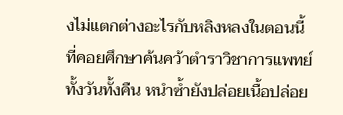งไม่แตกต่างอะไรกับหลิงหลงในตอนนี้ ที่คอยศึกษาค้นคว้าตำราวิชาการแพทย์ทั้งวันทั้งคืน หนำซ้ำยังปล่อยเนื้อปล่อย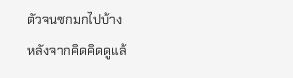ตัวจนซกมกไปบ้าง
หลังจากคิดคิดดูแล้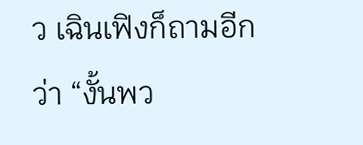ว เฉินเฟิงก็ถามอีกว่า “งั้นพว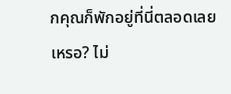กคุณก็พักอยู่ที่นี่ตลอดเลยเหรอ? ไม่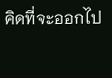คิดที่จะออกไป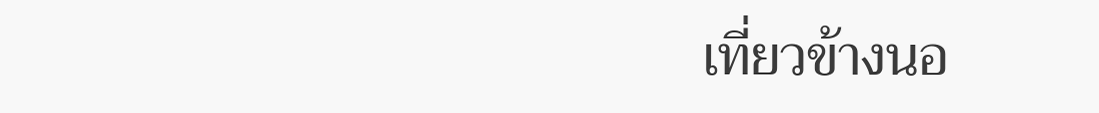เที่ยวข้างนอ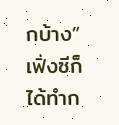กบ้าง”
เฟิ่งซีก็ได้ทำก